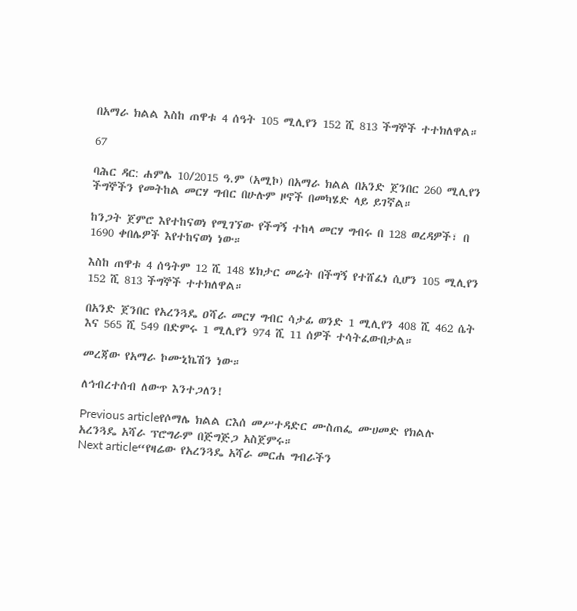በአማራ ክልል እስከ ጠዋቱ 4 ሰዓት 105 ሚሊየን 152 ሺ 813 ችግኞች ተተክለዋል።

67

ባሕር ዳር: ሐምሌ 10/2015 ዓ.ም (አሚኮ) በአማራ ክልል በአንድ ጀንበር 260 ሚሊየን ችግኞችን የመትከል መርሃ ግብር በሁሉም ዞኖች በመካሄድ ላይ ይገኛል።

ከንጋት ጀምሮ እየተከናወነ የሚገኘው የችግኝ ተከላ መርሃ ግብሩ በ 128 ወረዳዎች፣ በ 1690 ቀበሌዎች እየተከናወነ ነው።

እስከ ጠዋቱ 4 ሰዓትም 12 ሺ 148 ሄክታር መሬት በችግኝ የተሸፈነ ሲሆን 105 ሚሊየን 152 ሺ 813 ችግኞች ተተክለዋል።

በአንድ ጀንበር የአረንጓዴ ዐሻራ መርሃ ግብር ሳታፊ ወንድ 1 ሚሊየን 408 ሺ 462 ሴት እና 565 ሺ 549 በድምሩ 1 ሚሊየን 974 ሺ 11 ሰዎች ተሳትፈውበታል።

መረጃው የአማራ ኮሙኒኬሽን ነው።

ለኅብረተሰብ ለውጥ እንተጋለን!

Previous articleየሶማሌ ክልል ርእሰ መሥተዳድር ሙስጠፌ ሙሀመድ የክልሉ አረንጓዴ አሻራ ፕሮግራም በጅግጅጋ አስጀምሩ።
Next article“የዛሬው የአረንጓዴ አሻራ መርሐ ግብራችን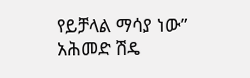የይቻላል ማሳያ ነው” አሕመድ ሽዴ